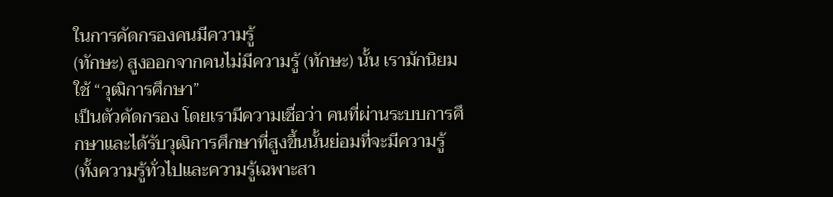ในการคัดกรองคนมีความรู้
(ทักษะ) สูงออกจากคนไม่มีความรู้ (ทักษะ) นั้น เรามักนิยมใช้ “วุฒิการศึกษา”
เป็นตัวคัดกรอง โดยเรามีความเชื่อว่า คนที่ผ่านระบบการศึกษาและได้รับวุฒิการศึกษาที่สูงขึ้นนั้นย่อมที่จะมีความรู้
(ทั้งความรู้ทั่วไปและความรู้เฉพาะสา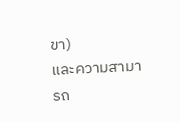ขา)
และความสามารถ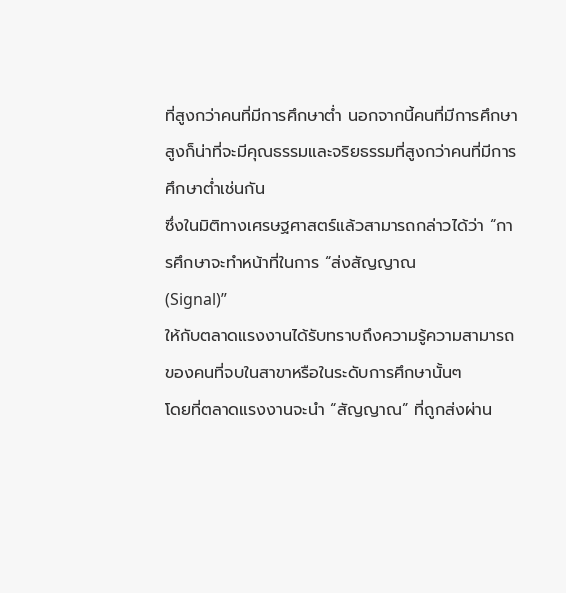ที่สูงกว่าคนที่มีการศึกษาต่ำ นอกจากนี้คนที่มีการศึกษาสูงก็น่าที่จะมีคุณธรรมและจริยธรรมที่สูงกว่าคนที่มีการศึกษาต่ำเช่นกัน
ซึ่งในมิติทางเศรษฐศาสตร์แล้วสามารถกล่าวได้ว่า “การศึกษาจะทำหน้าที่ในการ “ส่งสัญญาณ
(Signal)”
ให้กับตลาดแรงงานได้รับทราบถึงความรู้ความสามารถของคนที่จบในสาขาหรือในระดับการศึกษานั้นๆ
โดยที่ตลาดแรงงานจะนำ “สัญญาณ” ที่ถูกส่งผ่าน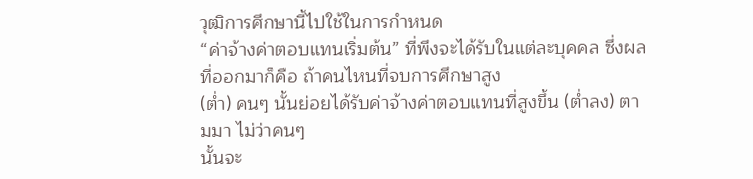วุฒิการศึกษานี้ไปใช้ในการกำหนด
“ค่าจ้างค่าตอบแทนเริ่มต้น” ที่พึงจะได้รับในแต่ละบุคคล ซึ่งผลที่ออกมาก็คือ ถ้าคนไหนที่จบการศึกษาสูง
(ต่ำ) คนๆ นั้นย่อยได้รับค่าจ้างค่าตอบแทนที่สูงขึ้น (ต่ำลง) ตามมา ไม่ว่าคนๆ
นั้นจะ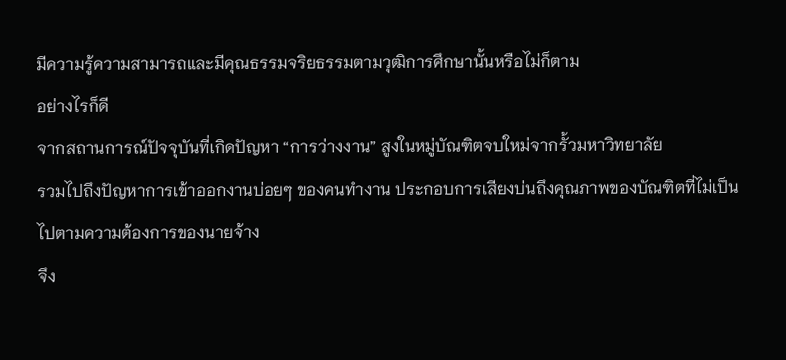มีความรู้ความสามารถและมีคุณธรรมจริยธรรมตามวุฒิการศึกษานั้นหรือไม่ก็ตาม
อย่างไรก็ดี
จากสถานการณ์ปัจจุบันที่เกิดปัญหา “การว่างงาน” สูงในหมู่บัณฑิตจบใหม่จากรั้วมหาวิทยาลัย
รวมไปถึงปัญหาการเข้าออกงานบ่อยๆ ของคนทำงาน ประกอบการเสียงบ่นถึงคุณภาพของบัณฑิตที่ไม่เป็นไปตามความต้องการของนายจ้าง
จึง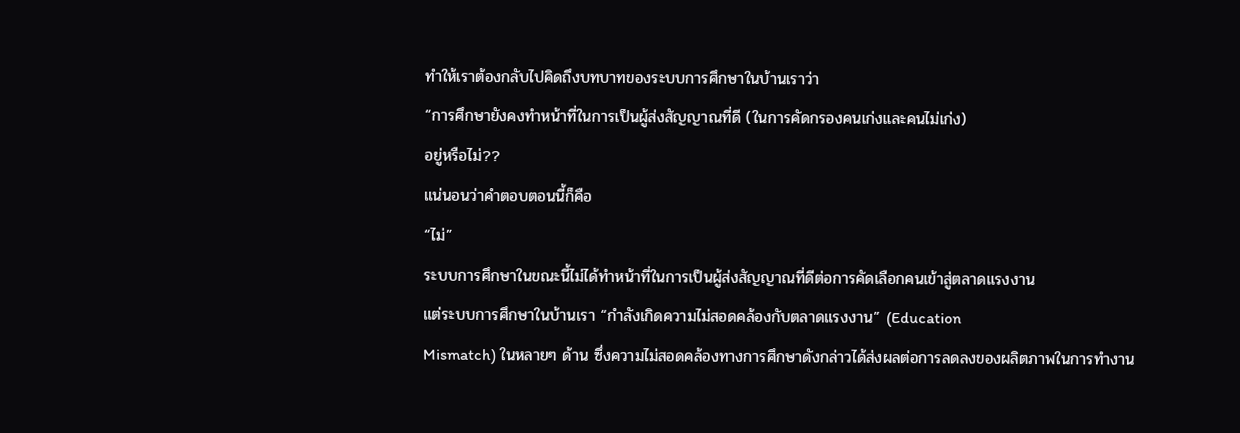ทำให้เราต้องกลับไปคิดถึงบทบาทของระบบการศึกษาในบ้านเราว่า
“การศึกษายังคงทำหน้าที่ในการเป็นผู้ส่งสัญญาณที่ดี (ในการคัดกรองคนเก่งและคนไม่เก่ง)
อยู่หรือไม่??
แน่นอนว่าคำตอบตอนนี้ก็คือ
“ไม่”
ระบบการศึกษาในขณะนี้ไม่ได้ทำหน้าที่ในการเป็นผู้ส่งสัญญาณที่ดีต่อการคัดเลือกคนเข้าสู่ตลาดแรงงาน
แต่ระบบการศึกษาในบ้านเรา “กำลังเกิดความไม่สอดคล้องกับตลาดแรงงาน” (Education
Mismatch) ในหลายๆ ด้าน ซึ่งความไม่สอดคล้องทางการศึกษาดังกล่าวได้ส่งผลต่อการลดลงของผลิตภาพในการทำงาน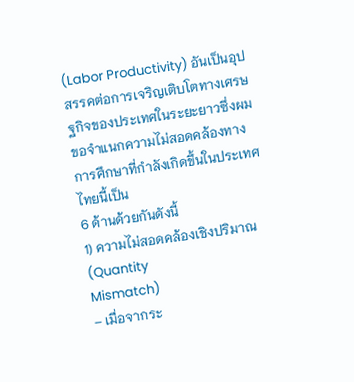(Labor Productivity) อันเป็นอุปสรรคต่อการเจริญเติบโตทางเศรษฐกิจของประเทศในระยะยาวซึ่งผมขอจำแนกความไม่สอดคล้องทางการศึกษาที่กำลังเกิดขึ้นในประเทศไทยนี้เป็น
6 ด้านด้วยกันดังนี้
1) ความไม่สอดคล้องเชิงปริมาณ (Quantity
Mismatch)
– เมื่อจากระ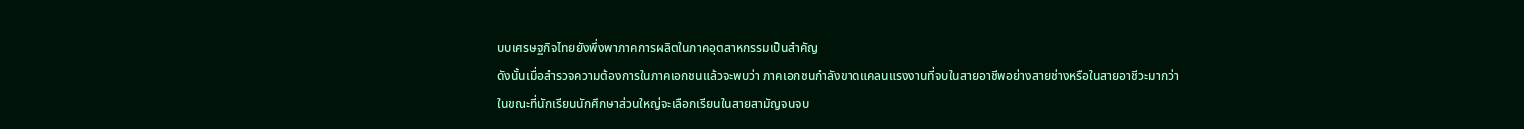บบเศรษฐกิจไทยยังพึ่งพาภาคการผลิตในภาคอุตสาหกรรมเป็นสำคัญ
ดังนั้นเมื่อสำรวจความต้องการในภาคเอกชนแล้วจะพบว่า ภาคเอกชนกำลังขาดแคลนแรงงานที่จบในสายอาชีพอย่างสายช่างหรือในสายอาชีวะมากว่า
ในขณะที่นักเรียนนักศึกษาส่วนใหญ่จะเลือกเรียนในสายสามัญจนจบ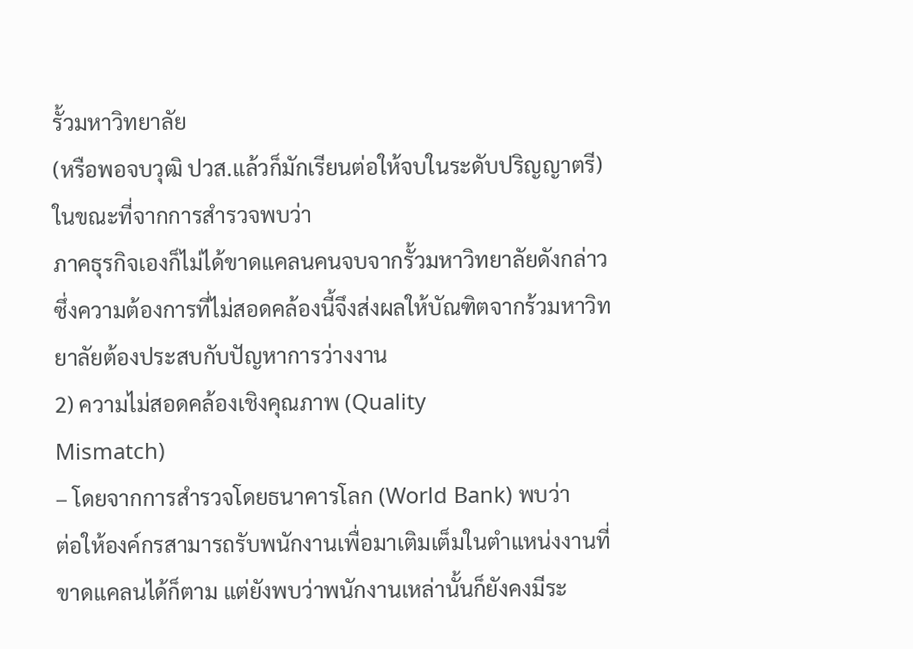รั้วมหาวิทยาลัย
(หรือพอจบวุฒิ ปวส.แล้วก็มักเรียนต่อให้จบในระดับปริญญาตรี) ในขณะที่จากการสำรวจพบว่า
ภาคธุรกิจเองก็ไม่ได้ขาดแคลนคนจบจากรั้วมหาวิทยาลัยดังกล่าว ซึ่งความต้องการที่ไม่สอดคล้องนี้จึงส่งผลให้บัณฑิตจากร้วมหาวิทยาลัยต้องประสบกับปัญหาการว่างงาน
2) ความไม่สอดคล้องเชิงคุณภาพ (Quality
Mismatch)
– โดยจากการสำรวจโดยธนาคารโลก (World Bank) พบว่า
ต่อให้องค์กรสามารถรับพนักงานเพื่อมาเติมเต็มในตำแหน่งงานที่ขาดแคลนได้ก็ตาม แต่ยังพบว่าพนักงานเหล่านั้นก็ยังคงมีระ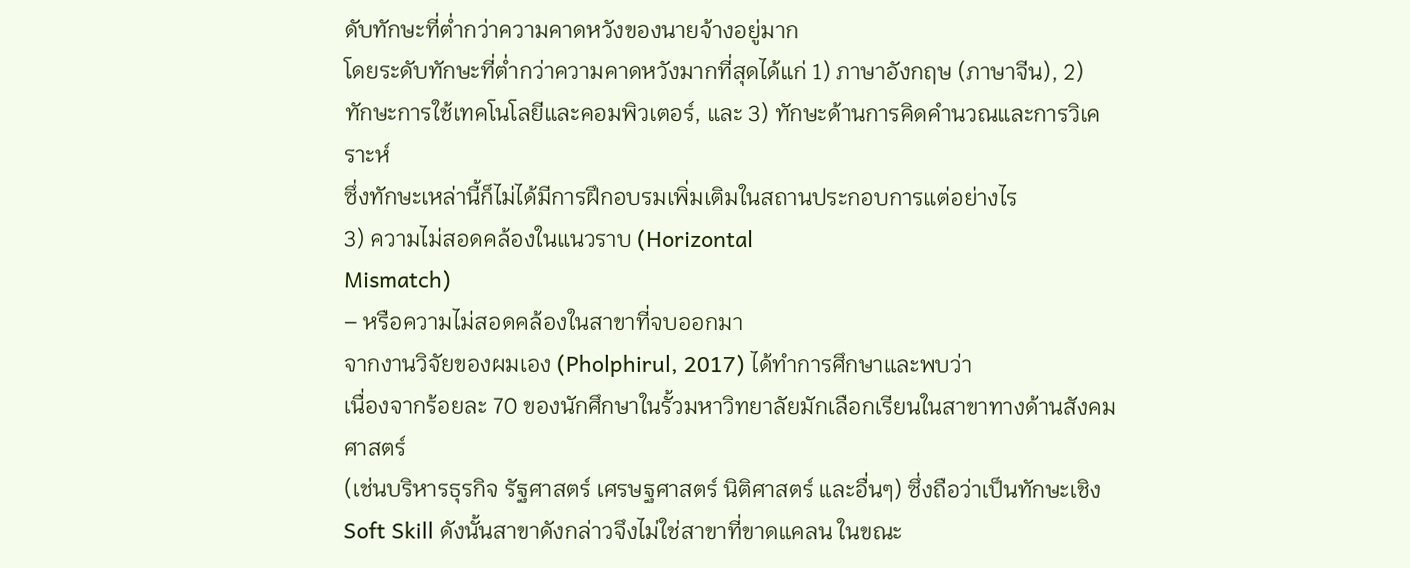ดับทักษะที่ต่ำกว่าความคาดหวังของนายจ้างอยู่มาก
โดยระดับทักษะที่ต่ำกว่าความคาดหวังมากที่สุดได้แก่ 1) ภาษาอังกฤษ (ภาษาจีน), 2)
ทักษะการใช้เทคโนโลยีและคอมพิวเตอร์, และ 3) ทักษะด้านการคิดคำนวณและการวิเคราะห์
ซึ่งทักษะเหล่านี้ก็ไม่ได้มีการฝึกอบรมเพิ่มเติมในสถานประกอบการแต่อย่างไร
3) ความไม่สอดคล้องในแนวราบ (Horizontal
Mismatch)
– หรือความไม่สอดคล้องในสาขาที่จบออกมา
จากงานวิจัยของผมเอง (Pholphirul, 2017) ได้ทำการศึกษาและพบว่า
เนื่องจากร้อยละ 70 ของนักศึกษาในรั้วมหาวิทยาลัยมักเลือกเรียนในสาขาทางด้านสังคมศาสตร์
(เช่นบริหารธุรกิจ รัฐศาสตร์ เศรษฐศาสตร์ นิติศาสตร์ และอื่นๆ) ซึ่งถือว่าเป็นทักษะเชิง
Soft Skill ดังนั้นสาขาดังกล่าวจึงไม่ใช่สาขาที่ขาดแคลน ในขณะ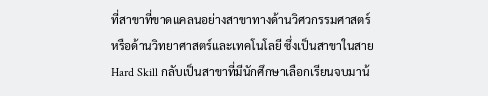ที่สาขาที่ขาดแคลนอย่างสาขาทางด้านวิศวกรรมศาสตร์
หรือด้านวิทยาศาสตร์และเทคโนโลยี ซึ่งเป็นสาขาในสาย Hard Skill กลับเป็นสาขาที่มีนักศึกษาเลือกเรียนจบมาน้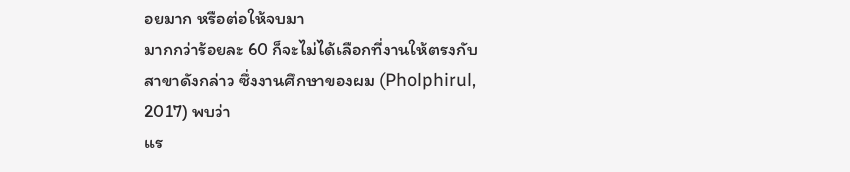อยมาก หรือต่อให้จบมา
มากกว่าร้อยละ 60 ก็จะไม่ได้เลือกที่งานให้ตรงกับสาขาดังกล่าว ซึ่งงานศึกษาของผม (Pholphirul,
2017) พบว่า
แร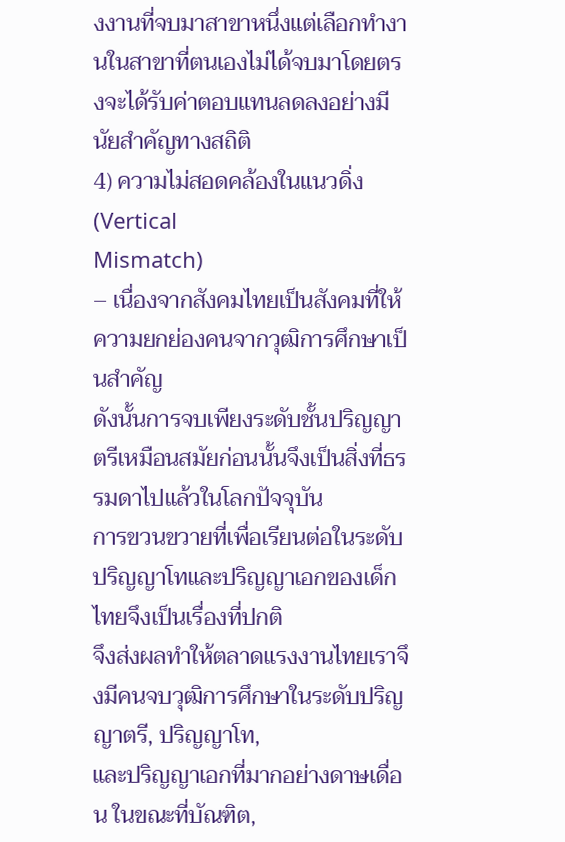งงานที่จบมาสาขาหนึ่งแต่เลือกทำงานในสาขาที่ตนเองไม่ได้จบมาโดยตรงจะได้รับค่าตอบแทนลดลงอย่างมีนัยสำคัญทางสถิติ
4) ความไม่สอดคล้องในแนวดิ่ง (Vertical
Mismatch)
– เนื่องจากสังคมไทยเป็นสังคมที่ให้ความยกย่องคนจากวุฒิการศึกษาเป็นสำคัญ
ดังนั้นการจบเพียงระดับชั้นปริญญาตรีเหมือนสมัยก่อนนั้นจึงเป็นสิ่งที่ธรรมดาไปแล้วในโลกปัจจุบัน
การขวนขวายที่เพื่อเรียนต่อในระดับปริญญาโทและปริญญาเอกของเด็กไทยจึงเป็นเรื่องที่ปกติ
จึงส่งผลทำให้ตลาดแรงงานไทยเราจึงมีคนจบวุฒิการศึกษาในระดับปริญญาตรี, ปริญญาโท,
และปริญญาเอกที่มากอย่างดาษเดื่อน ในขณะที่บัณฑิต,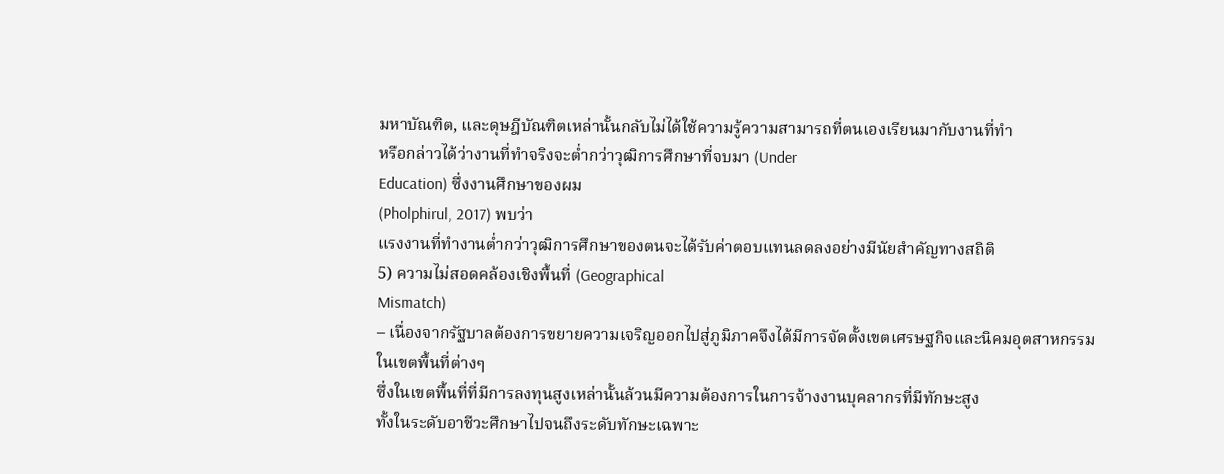มหาบัณฑิต, และดุษฎีบัณฑิตเหล่านั้นกลับไม่ได้ใช้ความรู้ความสามารถที่ตนเองเรียนมากับงานที่ทำ
หรือกล่าวได้ว่างานที่ทำจริงจะต่ำกว่าวุฒิการศึกษาที่จบมา (Under
Education) ซึ่งงานศึกษาของผม
(Pholphirul, 2017) พบว่า
แรงงานที่ทำงานต่ำกว่าวุฒิการศึกษาของตนจะได้รับค่าตอบแทนลดลงอย่างมีนัยสำคัญทางสถิติ
5) ความไม่สอดคล้องเชิงพื้นที่ (Geographical
Mismatch)
– เนื่องจากรัฐบาลต้องการขยายความเจริญออกไปสู่ภูมิภาคจึงได้มีการจัดตั้งเขตเศรษฐกิจและนิคมอุตสาหกรรมในเขตพื้นที่ต่างๆ
ซึ่งในเขตพื้นที่ที่มีการลงทุนสูงเหล่านั้นล้วนมีความต้องการในการจ้างงานบุคลากรที่มีทักษะสูง
ทั้งในระดับอาชีวะศึกษาไปจนถึงระดับทักษะเฉพาะ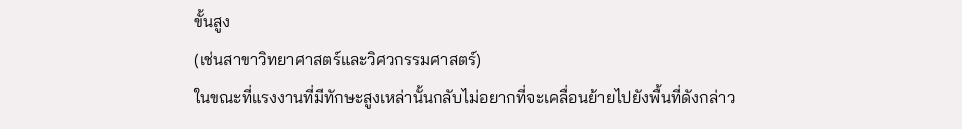ขั้นสูง
(เช่นสาขาวิทยาศาสตร์และวิศวกรรมศาสตร์)
ในขณะที่แรงงานที่มีทักษะสูงเหล่านั้นกลับไม่อยากที่จะเคลื่อนย้ายไปยังพื้นที่ดังกล่าว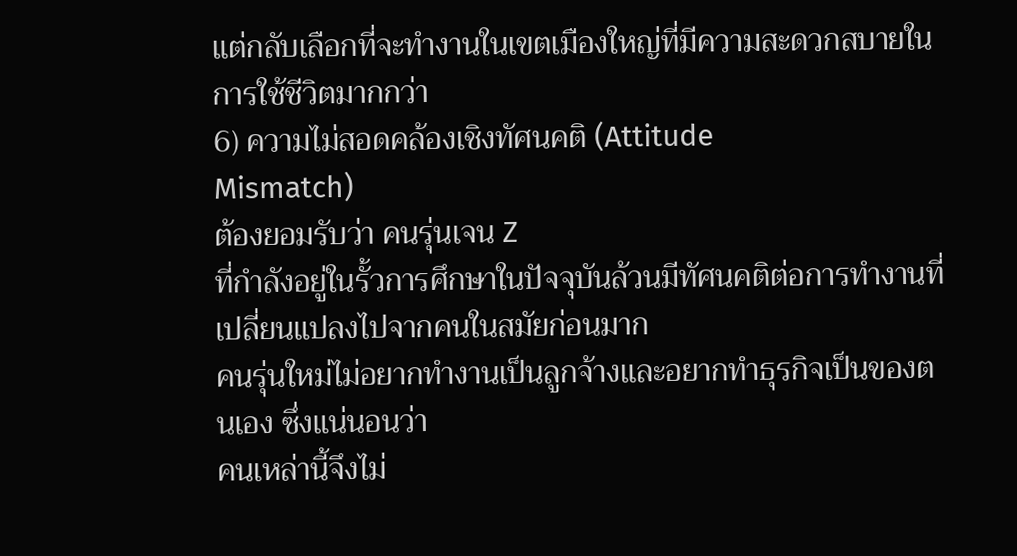แต่กลับเลือกที่จะทำงานในเขตเมืองใหญ่ที่มีความสะดวกสบายในการใช้ชีวิตมากกว่า
6) ความไม่สอดคล้องเชิงทัศนคติ (Attitude
Mismatch)
ต้องยอมรับว่า คนรุ่นเจน Z
ที่กำลังอยู่ในรั้วการศึกษาในปัจจุบันล้วนมีทัศนคติต่อการทำงานที่เปลี่ยนแปลงไปจากคนในสมัยก่อนมาก
คนรุ่นใหม่ไม่อยากทำงานเป็นลูกจ้างและอยากทำธุรกิจเป็นของตนเอง ซึ่งแน่นอนว่า
คนเหล่านี้จึงไม่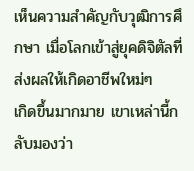เห็นความสำคัญกับวุฒิการศึกษา เมื่อโลกเข้าสู่ยุคดิจิตัลที่ส่งผลให้เกิดอาชีพใหม่ๆ
เกิดขึ้นมากมาย เขาเหล่านี้กลับมองว่า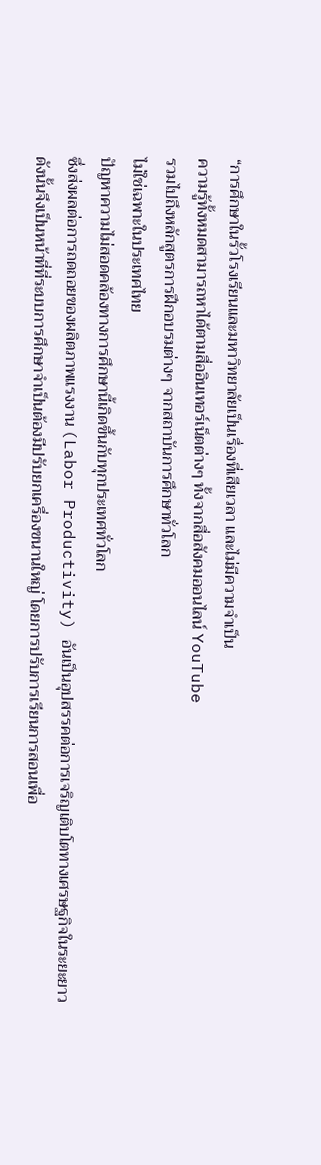“การศึกษาในรั้วโรงเรียนและมหาวิทยาลัยเป็นเรื่องที่เสียเวลา และไม่มีความจำเป็น
ความรู้ทั้งหมดสามารถหาได้ตามสื่ออินเทอร์เน็ตต่างๆ ทั้งจากสื่อสังคมออนไลน์ YouTube
รวมไปถึงหลักสูตรการฝึกอบรมต่างๆ จากสถาบันการศึกษาทั่วโลก
ไม่ใช่เฉพาะในประเทศไทย
ปัญหาความไม่สอดคล้องทางการศึกษานี้เกิดขึ้นกับทุกประเทศทั่วโลก
ซึ่งส่งผลต่อการถดถอยของผลิตภาพแรงงาน (Labor Productivity) อันเป็นอุปสรรคต่อการเจริญเติบโตทางเศรษฐกิจในระยะยาว
ดังนั้นจึงเป็นหน้าที่ที่ระบบการศึกษาจำเป็นต้องมีปรับยกเครื่องขนานใหญ่ โดยการปรับการเรียนการสอนเพื่อ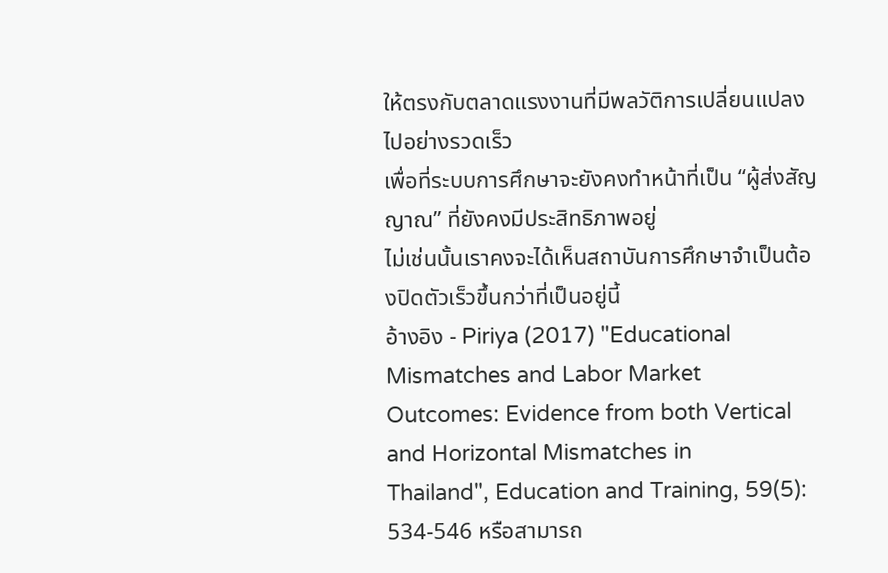ให้ตรงกับตลาดแรงงานที่มีพลวัติการเปลี่ยนแปลงไปอย่างรวดเร็ว
เพื่อที่ระบบการศึกษาจะยังคงทำหน้าที่เป็น “ผู้ส่งสัญญาณ” ที่ยังคงมีประสิทธิภาพอยู่
ไม่เช่นนั้นเราคงจะได้เห็นสถาบันการศึกษาจำเป็นต้องปิดตัวเร็วขึ้นกว่าที่เป็นอยู่นี้
อ้างอิง - Piriya (2017) "Educational Mismatches and Labor Market
Outcomes: Evidence from both Vertical and Horizontal Mismatches in
Thailand", Education and Training, 59(5): 534-546 หรือสามารถ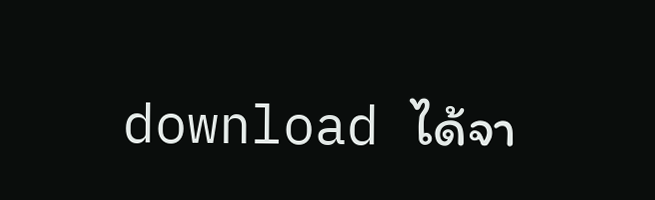download ได้จา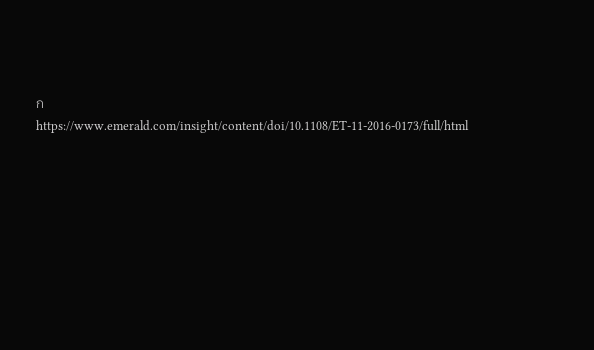ก https://www.emerald.com/insight/content/doi/10.1108/ET-11-2016-0173/full/html